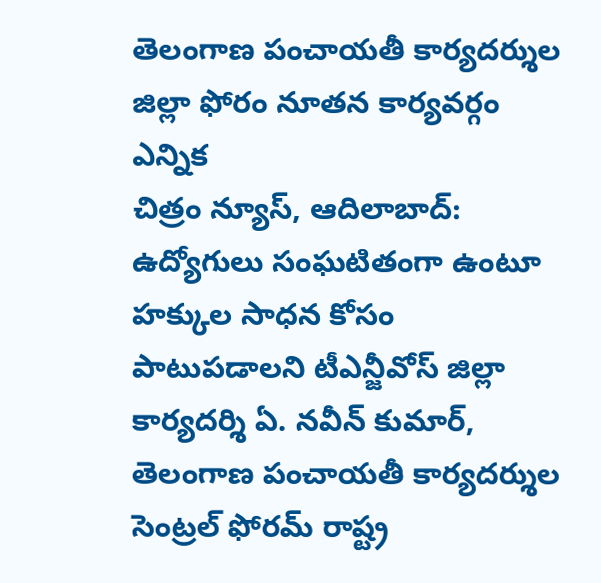తెలంగాణ పంచాయతీ కార్యదర్శుల జిల్లా ఫోరం నూతన కార్యవర్గం ఎన్నిక
చిత్రం న్యూస్, ఆదిలాబాద్: ఉద్యోగులు సంఘటితంగా ఉంటూ హక్కుల సాధన కోసం పాటుపడాలని టీఎన్జీవోస్ జిల్లా కార్యదర్శి ఏ. నవీన్ కుమార్, తెలంగాణ పంచాయతీ కార్యదర్శుల సెంట్రల్ ఫోరమ్ రాష్ట్ర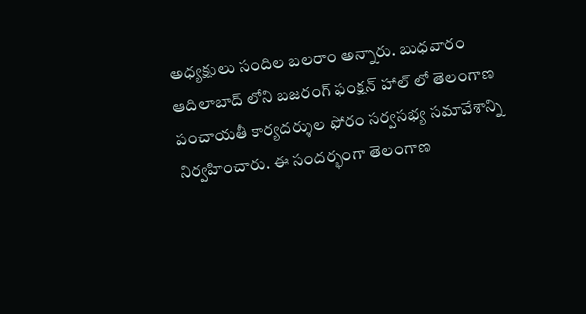అధ్యక్షులు సందిల బలరాం అన్నారు. బుధవారం ఆదిలాబాద్ లోని బజరంగ్ ఫంక్షన్ హాల్ లో తెలంగాణ పంచాయతీ కార్యదర్శుల ఫోరం సర్వసభ్య సమావేశాన్ని నిర్వహించారు. ఈ సందర్భంగా తెలంగాణ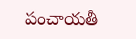పంచాయతీ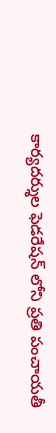కార్యదర్శుల ఫెడరేషన్ లోని ప్రతి పంచాయతీ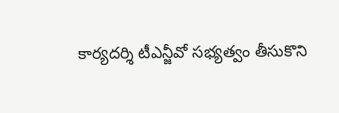కార్యదర్శి టీఎన్జీవో సభ్యత్వం తీసుకొని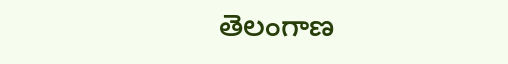తెలంగాణ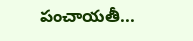పంచాయతీ...